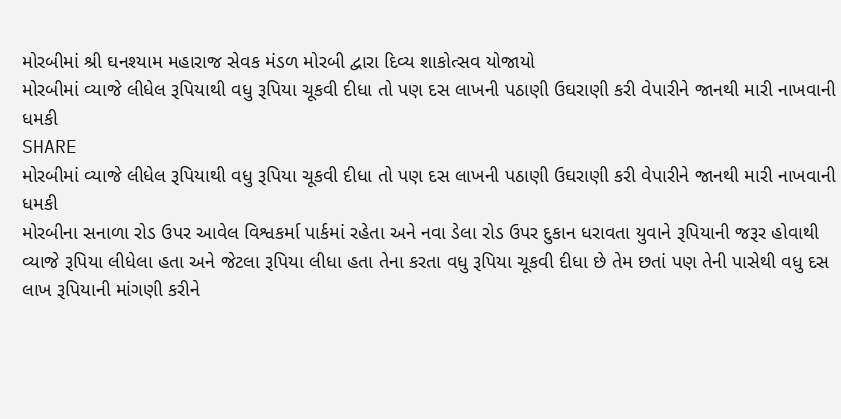મોરબીમાં શ્રી ઘનશ્યામ મહારાજ સેવક મંડળ મોરબી દ્વારા દિવ્ય શાકોત્સવ યોજાયો
મોરબીમાં વ્યાજે લીધેલ રૂપિયાથી વધુ રૂપિયા ચૂકવી દીધા તો પણ દસ લાખની પઠાણી ઉઘરાણી કરી વેપારીને જાનથી મારી નાખવાની ધમકી
SHARE
મોરબીમાં વ્યાજે લીધેલ રૂપિયાથી વધુ રૂપિયા ચૂકવી દીધા તો પણ દસ લાખની પઠાણી ઉઘરાણી કરી વેપારીને જાનથી મારી નાખવાની ધમકી
મોરબીના સનાળા રોડ ઉપર આવેલ વિશ્વકર્મા પાર્કમાં રહેતા અને નવા ડેલા રોડ ઉપર દુકાન ધરાવતા યુવાને રૂપિયાની જરૂર હોવાથી વ્યાજે રૂપિયા લીધેલા હતા અને જેટલા રૂપિયા લીધા હતા તેના કરતા વધુ રૂપિયા ચૂકવી દીધા છે તેમ છતાં પણ તેની પાસેથી વધુ દસ લાખ રૂપિયાની માંગણી કરીને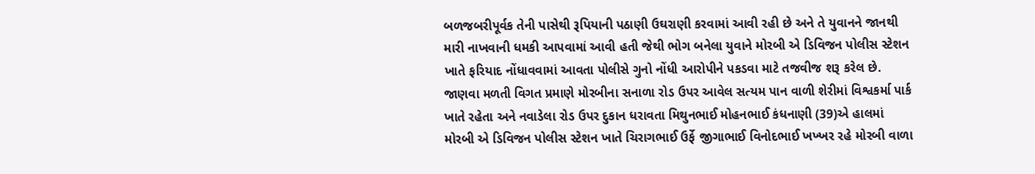બળજબરીપૂર્વક તેની પાસેથી રૂપિયાની પઠાણી ઉઘરાણી કરવામાં આવી રહી છે અને તે યુવાનને જાનથી મારી નાખવાની ધમકી આપવામાં આવી હતી જેથી ભોગ બનેલા યુવાને મોરબી એ ડિવિજન પોલીસ સ્ટેશન ખાતે ફરિયાદ નોંધાવવામાં આવતા પોલીસે ગુનો નોંધી આરોપીને પકડવા માટે તજવીજ શરૂ કરેલ છે.
જાણવા મળતી વિગત પ્રમાણે મોરબીના સનાળા રોડ ઉપર આવેલ સત્યમ પાન વાળી શેરીમાં વિશ્વકર્મા પાર્ક ખાતે રહેતા અને નવાડેલા રોડ ઉપર દુકાન ધરાવતા મિથુનભાઈ મોહનભાઈ કંધનાણી (39)એ હાલમાં મોરબી એ ડિવિજન પોલીસ સ્ટેશન ખાતે ચિરાગભાઈ ઉર્ફે જીગાભાઈ વિનોદભાઈ ખખ્ખર રહે મોરબી વાળા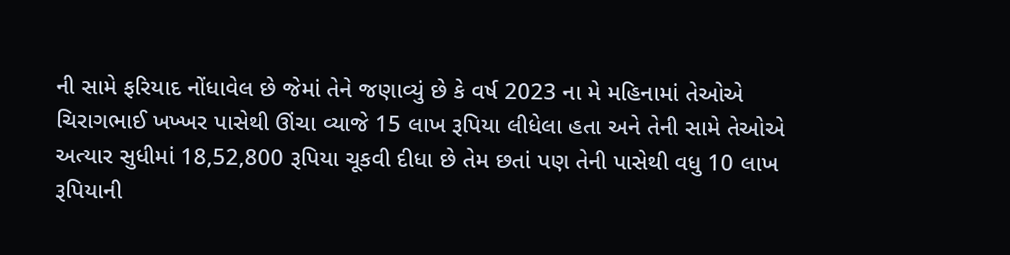ની સામે ફરિયાદ નોંધાવેલ છે જેમાં તેને જણાવ્યું છે કે વર્ષ 2023 ના મે મહિનામાં તેઓએ ચિરાગભાઈ ખખ્ખર પાસેથી ઊંચા વ્યાજે 15 લાખ રૂપિયા લીધેલા હતા અને તેની સામે તેઓએ અત્યાર સુધીમાં 18,52,800 રૂપિયા ચૂકવી દીધા છે તેમ છતાં પણ તેની પાસેથી વધુ 10 લાખ રૂપિયાની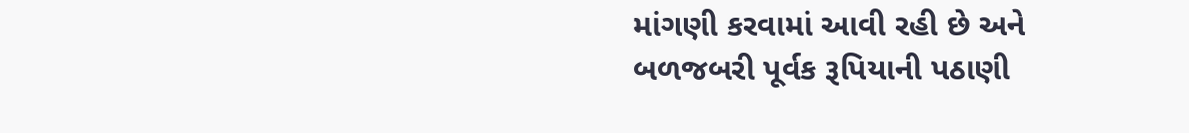માંગણી કરવામાં આવી રહી છે અને બળજબરી પૂર્વક રૂપિયાની પઠાણી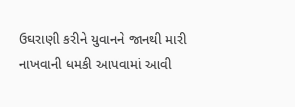ઉઘરાણી કરીને યુવાનને જાનથી મારી નાખવાની ધમકી આપવામાં આવી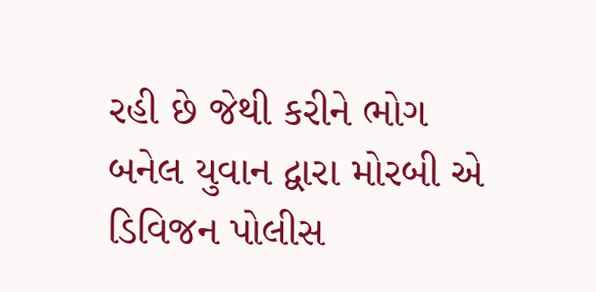રહી છે જેથી કરીને ભોગ બનેલ યુવાન દ્વારા મોરબી એ ડિવિજન પોલીસ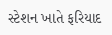સ્ટેશન ખાતે ફરિયાદ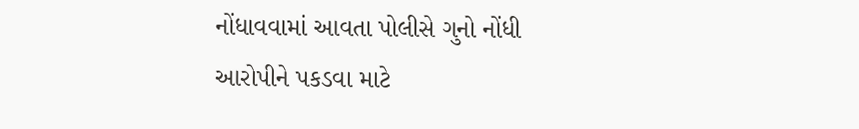નોંધાવવામાં આવતા પોલીસે ગુનો નોંધી આરોપીને પકડવા માટે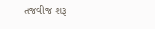તજવીજ શરૂ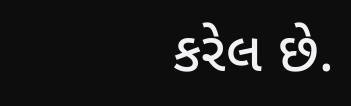કરેલ છે.